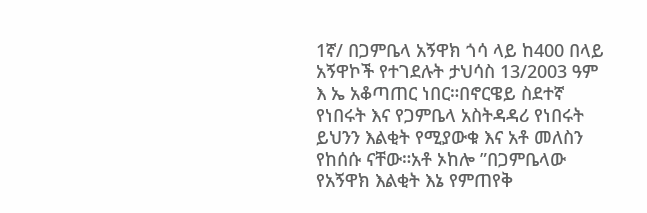1ኛ/ በጋምቤላ አኝዋክ ጎሳ ላይ ከ400 በላይ አኝዋኮች የተገደሉት ታህሳስ 13/2003 ዓም እ ኤ አቆጣጠር ነበር።በኖርዌይ ስደተኛ የነበሩት እና የጋምቤላ አስትዳዳሪ የነበሩት ይህንን እልቂት የሚያውቁ እና አቶ መለስን የከሰሱ ናቸው።አቶ ኦከሎ ”በጋምቤላው የአኝዋክ እልቂት እኔ የምጠየቅ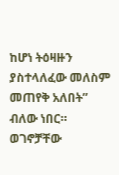ከሆነ ትዕዛዙን ያስተላለፈው መለስም መጠየቅ አለበት” ብለው ነበር። ወገኖቻቸው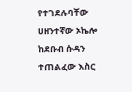የተገደሉባቸው ሀዘንተኛው ኦኬሎ ከደቡብ ሱዳን ተጠልፈው እስር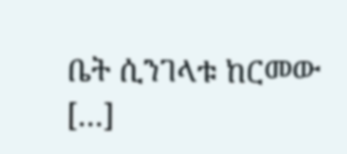ቤት ሲንገላቱ ከርመው […]